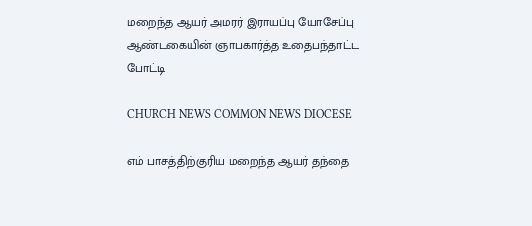மறைந்த ஆயர் அமரர் இராயப்பு யோசேப்பு ஆண்டகையின் ஞாபகார்த்த உதைபந்தாட்ட போட்டி

CHURCH NEWS COMMON NEWS DIOCESE

எம் பாசத்திற்குரிய மறைந்த ஆயர் தந்தை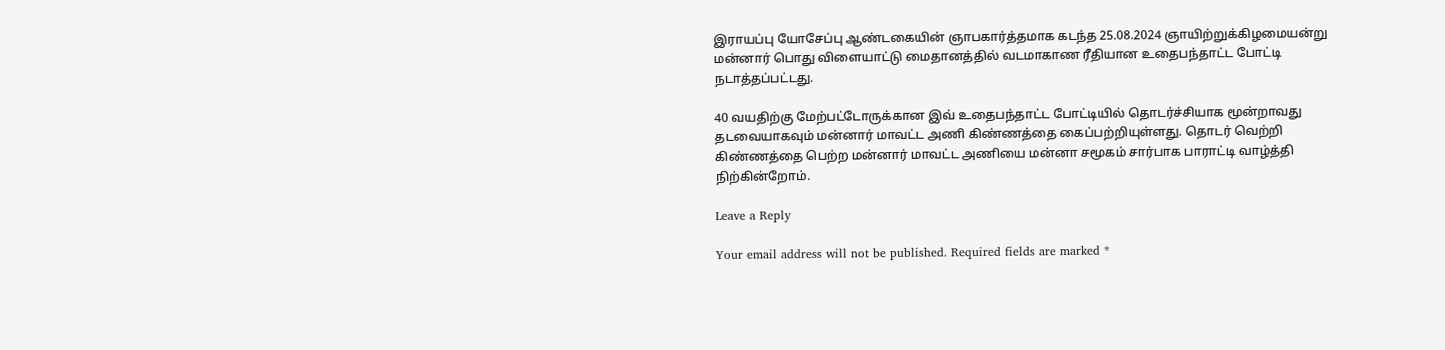இராயப்பு யோசேப்பு ஆண்டகையின் ஞாபகார்த்தமாக கடந்த 25.08.2024 ஞாயிற்றுக்கிழமையன்று மன்னார் பொது விளையாட்டு மைதானத்தில் வடமாகாண ரீதியான உதைபந்தாட்ட போட்டி நடாத்தப்பட்டது.

40 வயதிற்கு மேற்பட்டோருக்கான இவ் உதைபந்தாட்ட போட்டியில் தொடர்ச்சியாக மூன்றாவது தடவையாகவும் மன்னார் மாவட்ட அணி கிண்ணத்தை கைப்பற்றியுள்ளது. தொடர் வெற்றி கிண்ணத்தை பெற்ற மன்னார் மாவட்ட அணியை மன்னா சமூகம் சார்பாக பாராட்டி வாழ்த்தி நிற்கின்றோம்.

Leave a Reply

Your email address will not be published. Required fields are marked *